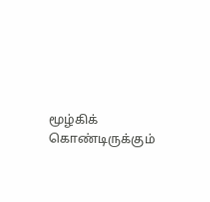மூழ்கிக் கொண்டிருக்கும்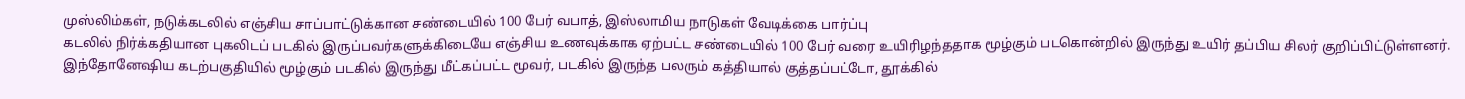முஸ்லிம்கள், நடுக்கடலில் எஞ்சிய சாப்பாட்டுக்கான சண்டையில் 100 பேர் வபாத், இஸ்லாமிய நாடுகள் வேடிக்கை பார்ப்பு
கடலில் நிர்க்கதியான புகலிடப் படகில் இருப்பவர்களுக்கிடையே எஞ்சிய உணவுக்காக ஏற்பட்ட சண்டையில் 100 பேர் வரை உயிரிழந்ததாக மூழ்கும் படகொன்றில் இருந்து உயிர் தப்பிய சிலர் குறிப்பிட்டுள்ளனர். இந்தோனேஷிய கடற்பகுதியில் மூழ்கும் படகில் இருந்து மீட்கப்பட்ட மூவர், படகில் இருந்த பலரும் கத்தியால் குத்தப்பட்டோ, தூக்கில்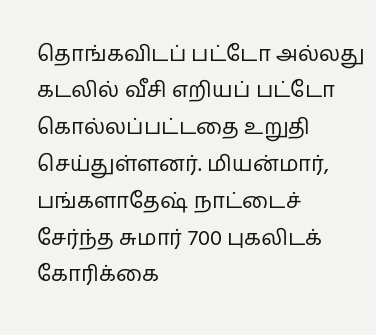தொங்கவிடப் பட்டோ அல்லது கடலில் வீசி எறியப் பட்டோ கொல்லப்பட்டதை உறுதி செய்துள்ளனர். மியன்மார், பங்களாதேஷ் நாட்டைச் சேர்ந்த சுமார் 700 புகலிடக் கோரிக்கை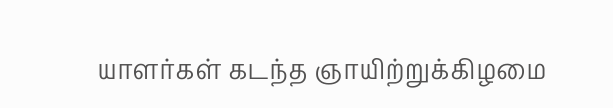யாளர்கள் கடந்த ஞாயிற்றுக்கிழமை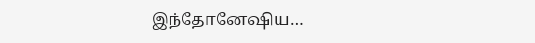இந்தோனேஷிய…